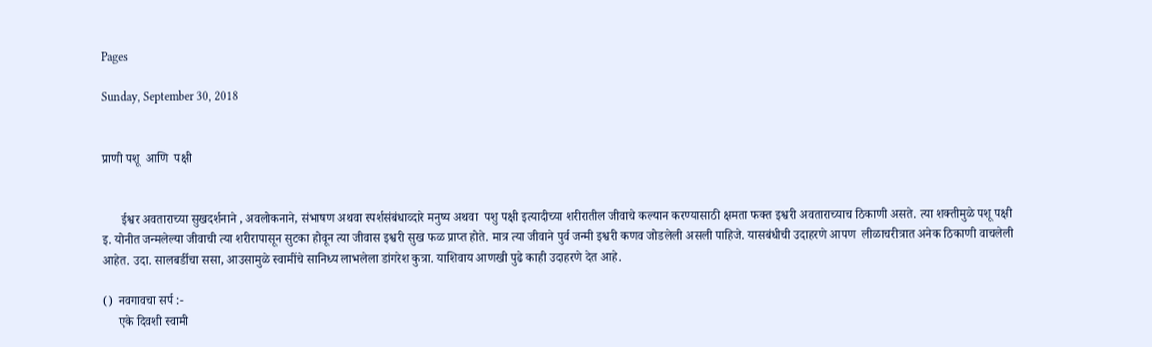Pages

Sunday, September 30, 2018


प्राणी पशू  आणि  पक्षी


      ईश्वर अवताराच्या सुखदर्शनाने , अवलोकनाने, संभाषण अथवा स्पर्शसंबंधाव्दारे मनुष्य अथवा  पशु पक्षी इत्यादीच्या शरीरातील जीवाचे कल्यान करण्यासाठी क्षमता फक्त इश्वरी अवताराच्याच ठिकाणी असते. त्या शक्तीमुळे पशू पक्षी इ. योनीत जन्मलेल्या जीवाची त्या शरीरापासून सुटका होवून त्या जीवास इश्वरी सुख फळ प्राप्त होते. मात्र त्या जीवाने पुर्व जन्मी इश्वरी कणव जोडलेली असली पाहिजे. यासबंधीची उदाहरणे आपण  लीळाचरीत्रात अनेक ठिकाणी वाचलेली आहेत. उदा. सालबर्डीचा ससा, आउसामुळे स्वामींचे सानिध्य लाभलेला डांगरेश कुत्रा. याशिवाय आणखी पुढे काही उदाहरणे देत आहे.

()  नवगावचा सर्प :-
     एके दिवशी स्वामी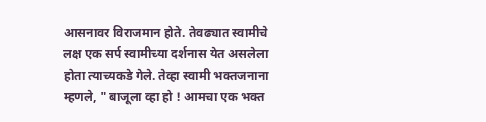आसनावर विराजमान होते. तेवढ्यात स्वामीचे लक्ष एक सर्प स्वामीच्या दर्शनास येत असलेला होता त्याच्यकडे गेले. तेव्हा स्वामी भक्तजनाना म्हणले, " बाजूला व्हा हो ! आमचा एक भक्त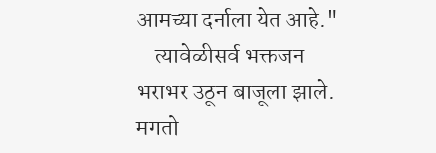आमच्या दर्नाला येत आहे."
    त्यावेळीसर्व भक्तजन भराभर उठून बाजूला झाले.
मगतो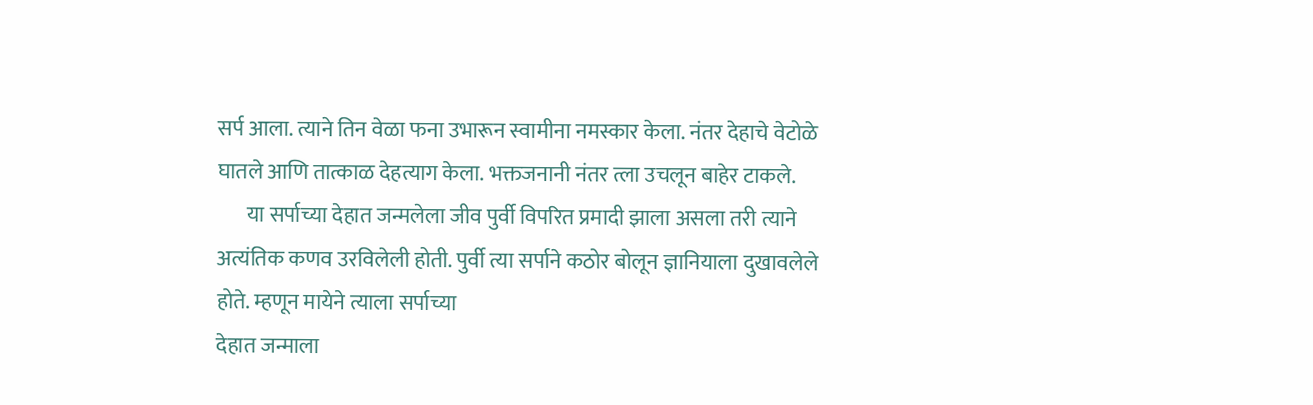सर्प आला. त्याने तिन वेळा फना उभारून स्वामीना नमस्कार केला. नंतर देहाचे वेटोळे घातले आणि तात्काळ देहत्याग केला. भक्तजनानी नंतर त्ला उचलून बाहेर टाकले.
       या सर्पाच्या देहात जन्मलेला जीव पुर्वी विपरित प्रमादी झाला असला तरी त्याने अत्यंतिक कणव उरविलेली होती. पुर्वी त्या सर्पाने कठोर बोलून ज्ञानियाला दुखावलेले होते. म्हणून मायेने त्याला सर्पाच्या
देहात जन्माला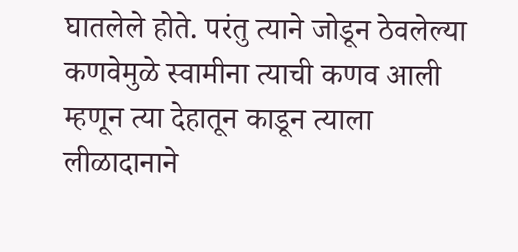घातलेले होते. परंतु त्याने जोडून ठेवलेल्या कणवेमुळे स्वामीना त्याची कणव आली म्हणून त्या देहातून काडून त्याला लीळादानाने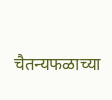चैतन्यफळाच्या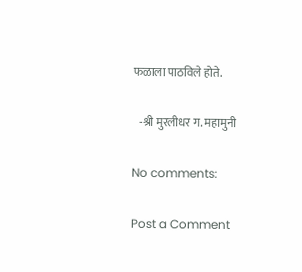फळाला पाठविले होते.

   -श्री मुरलीधर ग. महामुनी

No comments:

Post a Comment